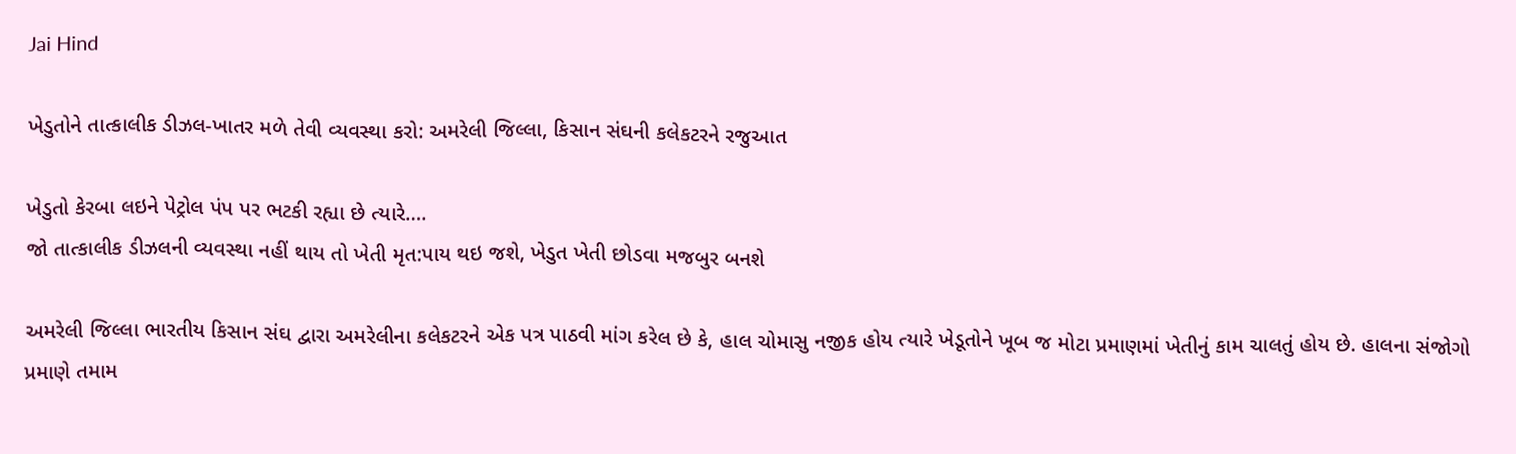Jai Hind

ખેડુતોને તાત્કાલીક ડીઝલ-ખાતર મળે તેવી વ્યવસ્થા કરો: અમરેલી જિલ્લા, કિસાન સંઘની કલેકટરને રજુઆત

ખેડુતો કેરબા લઇને પેટ્રોલ પંપ પર ભટકી રહ્યા છે ત્યારે….
જો તાત્કાલીક ડીઝલની વ્યવસ્થા નહીં થાય તો ખેતી મૃત:પાય થઇ જશે, ખેડુત ખેતી છોડવા મજબુર બનશે

અમરેલી જિલ્લા ભારતીય કિસાન સંઘ દ્વારા અમરેલીના કલેકટરને એક પત્ર પાઠવી માંગ કરેલ છે કે, હાલ ચોમાસુ નજીક હોય ત્યારે ખેડૂતોને ખૂબ જ મોટા પ્રમાણમાં ખેતીનું કામ ચાલતું હોય છે. હાલના સંજોગો પ્રમાણે તમામ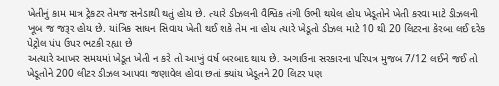ખેતીનું કામ માત્ર ટ્રેકટર તેમજ સનેડાથી થતું હોય છે. ત્યારે ડીઝલની વૈશ્વિક તંગી ઉભી થયેલ હોય ખેડૂતોને ખેતી કરવા માટે ડીઝલની ખૂબ જ જરૂર હોય છે. યાંત્રિક સાધન સિવાય ખેતી થઈ શકે તેમ ના હોય ત્યારે ખેડૂતો ડીઝલ માટે 10 થી 20 લિટરના કેરબા લઈ દરેક પેટ્રોલ પંપ ઉપર ભટકી રહ્યા છે
અત્યારે આખર સમયમાં ખેડૂત ખેતી ન કરે તો આખું વર્ષ બરબાદ થાય છે. અગાઉના સરકારના પરિપત્ર મુજબ 7/12 લઈને જઈ તો ખેડૂતોને 200 લીટર ડીઝલ આપવા જણાવેલ હોવા છતાં ક્યાંય ખેડૂતને 20 લિટર પણ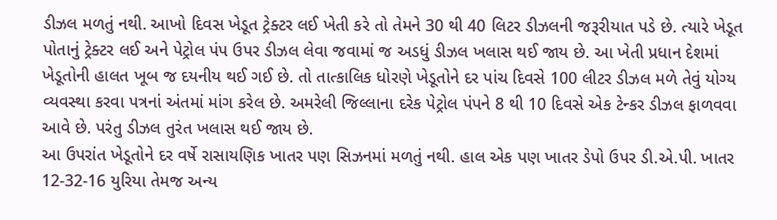ડીઝલ મળતું નથી. આખો દિવસ ખેડૂત ટ્રેક્ટર લઈ ખેતી કરે તો તેમને 30 થી 40 લિટર ડીઝલની જરૂરીયાત પડે છે. ત્યારે ખેડૂત પોતાનું ટ્રેક્ટર લઈ અને પેટ્રોલ પંપ ઉપર ડીઝલ લેવા જવામાં જ અડધું ડીઝલ ખલાસ થઈ જાય છે. આ ખેતી પ્રધાન દેશમાં ખેડૂતોની હાલત ખૂબ જ દયનીય થઈ ગઈ છે. તો તાત્કાલિક ધોરણે ખેડૂતોને દર પાંચ દિવસે 100 લીટર ડીઝલ મળે તેવું યોગ્ય વ્યવસ્થા કરવા પત્રનાં અંતમાં માંગ કરેલ છે. અમરેલી જિલ્લાના દરેક પેટ્રોલ પંપને 8 થી 10 દિવસે એક ટેન્કર ડીઝલ ફાળવવા આવે છે. પરંતુ ડીઝલ તુરંત ખલાસ થઈ જાય છે.
આ ઉપરાંત ખેડૂતોને દર વર્ષે રાસાયણિક ખાતર પણ સિઝનમાં મળતું નથી. હાલ એક પણ ખાતર ડેપો ઉપર ડી.એ.પી. ખાતર 12-32-16 યુરિયા તેમજ અન્ય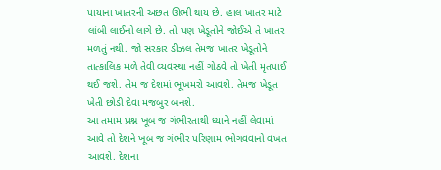પાયાના ખાતરની અછત ઊભી થાય છે. હાલ ખાતર માટે લાંબી લાઈનો લાગે છે. તો પણ ખેડૂતોને જોઈએ તે ખાતર મળતું નથી. જો સરકાર ડીઝલ તેમજ ખાતર ખેડૂતોને તાત્કાલિક મળે તેવી વ્યવસ્થા નહીં ગોઠવે તો ખેતી મૃતપાઈ થઈ જશે. તેમ જ દેશમાં ભૂખમરો આવશે. તેમજ ખેડૂત ખેતી છોડી દેવા મજબુર બનશે.
આ તમામ પ્રશ્ન ખૂબ જ ગંભીરતાથી ધ્યાને નહીં લેવામાં આવે તો દેશને ખૂબ જ ગંભીર પરિણામ ભોગવવાનો વખત આવશે. દેશના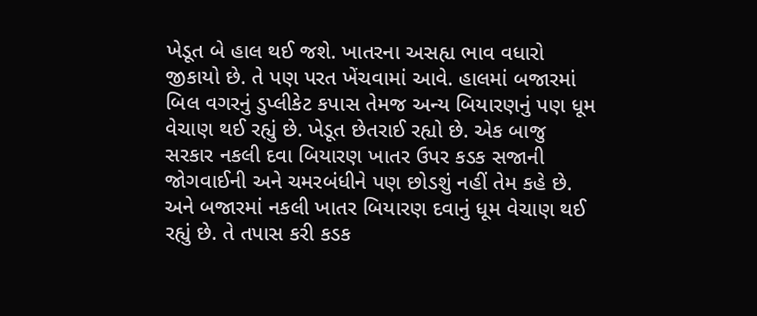ખેડૂત બે હાલ થઈ જશે. ખાતરના અસહ્ય ભાવ વધારો જીકાયો છે. તે પણ પરત ખેંચવામાં આવે. હાલમાં બજારમાં બિલ વગરનું ડુપ્લીકેટ કપાસ તેમજ અન્ય બિયારણનું પણ ધૂમ વેચાણ થઈ રહ્યું છે. ખેડૂત છેતરાઈ રહ્યો છે. એક બાજુ સરકાર નકલી દવા બિયારણ ખાતર ઉપર કડક સજાની જોગવાઈની અને ચમરબંધીને પણ છોડશું નહીં તેમ કહે છે. અને બજારમાં નકલી ખાતર બિયારણ દવાનું ધૂમ વેચાણ થઈ રહ્યું છે. તે તપાસ કરી કડક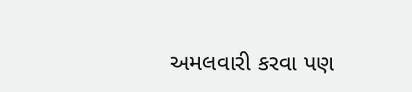અમલવારી કરવા પણ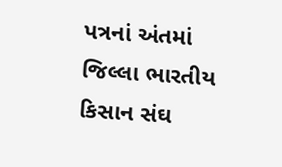પત્રનાં અંતમાં જિલ્લા ભારતીય કિસાન સંઘ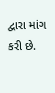દ્વારા માંગ કરી છે.